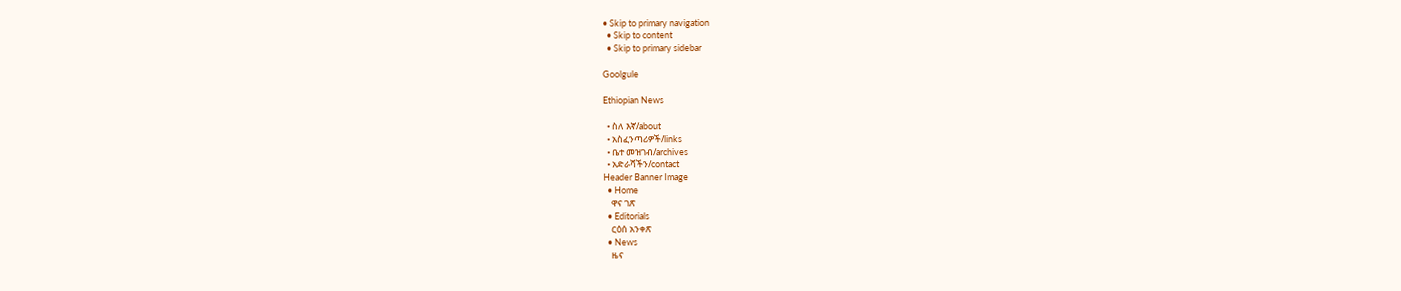• Skip to primary navigation
  • Skip to content
  • Skip to primary sidebar

Goolgule

Ethiopian News

  • ስለ እኛ/about
  • አስፈንጣሪዎች/links
  • ቤተ መዝገብ/archives
  • አድራሻችን/contact
Header Banner Image
  • Home
    ዋና ገጽ
  • Editorials
    ርዕሰ አንቀጽ
  • News
    ዜና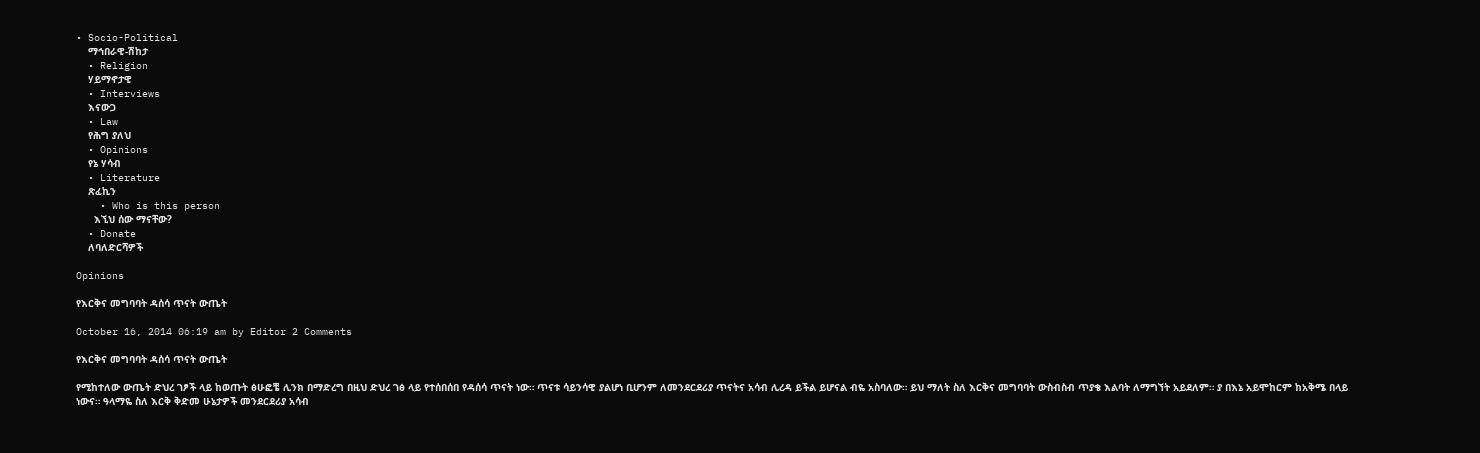• Socio-Political
    ማኅበራዊ-ሽከታ
  • Religion
    ሃይማኖታዊ
  • Interviews
    እናውጋ
  • Law
    የሕግ ያለህ
  • Opinions
    የኔ ሃሳብ
  • Literature
    ጽፈኪን
    • Who is this person
      እኚህ ሰው ማናቸው?
  • Donate
    ለባለድርሻዎች

Opinions

የእርቅና መግባባት ዳሰሳ ጥናት ውጤት

October 16, 2014 06:19 am by Editor 2 Comments

የእርቅና መግባባት ዳሰሳ ጥናት ውጤት

የሚከተለው ውጤት ድህረ ገፆች ላይ ከወጡት ፅሁፎቼ ሊንክ በማድረግ በዚህ ድህረ ገፅ ላይ የተሰበሰበ የዳሰሳ ጥናት ነው። ጥናቱ ሳይንሳዊ ያልሆነ ቢሆንም ለመንደርደሪያ ጥናትና አሳብ ሊረዳ ይችል ይሆናል ብዬ አስባለው። ይህ ማለት ስለ እርቅና መግባባት ውስብስብ ጥያቄ እልባት ለማግኘት አይደለም። ያ በእኔ አይሞከርም ከአቅሜ በላይ ነውና። ዓላማዬ ስለ እርቅ ቅድመ ሁኔታዎች መንደርደሪያ አሳብ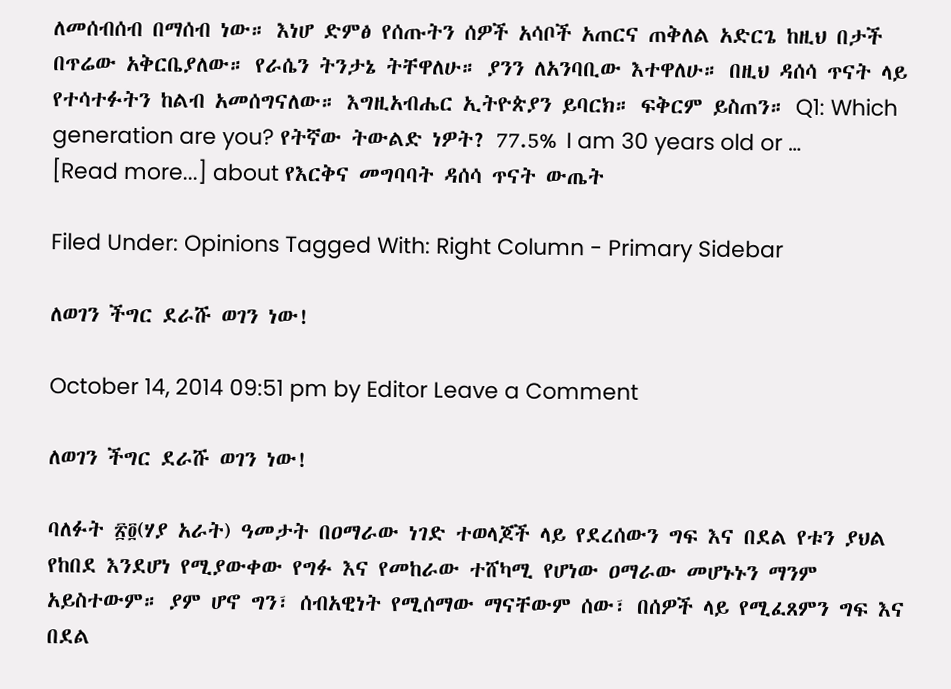ለመሰብሰብ በማሰብ ነው። እነሆ ድምፅ የሰጡትን ሰዎች አሳቦች አጠርና ጠቅለል አድርጌ ከዚህ በታች በጥሬው አቅርቤያለው። የራሴን ትንታኔ ትቸዋለሁ። ያንን ለአንባቢው እተዋለሁ። በዚህ ዳሰሳ ጥናት ላይ የተሳተፉትን ከልብ አመሰግናለው። እግዚአብሔር ኢትዮጵያን ይባርክ። ፍቅርም ይስጠን። Q1: Which generation are you? የትኛው ትውልድ ነዎት? 77.5% I am 30 years old or … [Read more...] about የእርቅና መግባባት ዳሰሳ ጥናት ውጤት

Filed Under: Opinions Tagged With: Right Column - Primary Sidebar

ለወገን ችግር ደራሹ ወገን ነው!

October 14, 2014 09:51 pm by Editor Leave a Comment

ለወገን ችግር ደራሹ ወገን ነው!

ባለፉት ፳፬(ሃያ አራት) ዓመታት በዐማራው ነገድ ተወላጆች ላይ የደረሰውን ግፍ እና በደል የቱን ያህል የከበደ እንደሆነ የሚያውቀው የግፉ እና የመከራው ተሸካሚ የሆነው ዐማራው መሆኑኑን ማንም አይስተውም። ያም ሆኖ ግን፣ ሰብአዊነት የሚሰማው ማናቸውም ሰው፣ በሰዎች ላይ የሚፈጸምን ግፍ እና በደል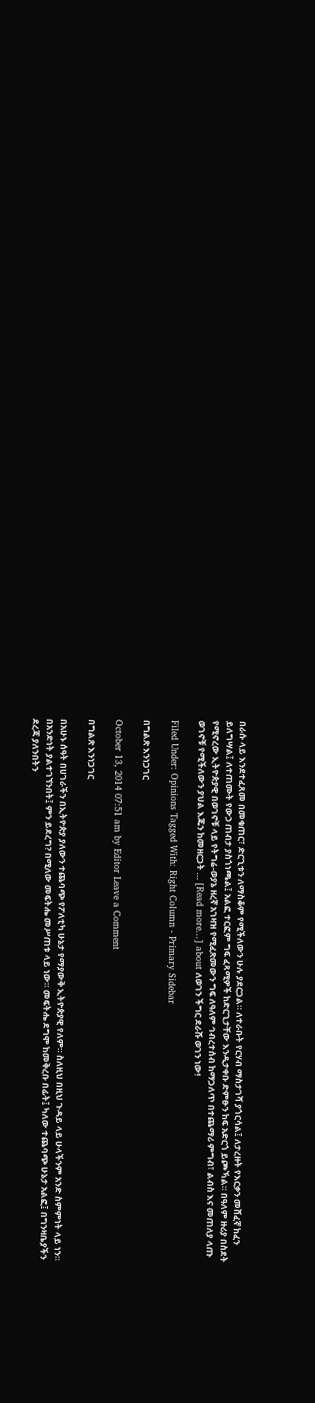በራሱ ላይ እንደተፈጸመ በመቁጠር፣ ድርጊቱን ለማስቆም የሚችለውን ሁሉ ያደርጋል። ለተራቡት የርሃብ ማስታገሻ ያጎርሳል፤ ለታረዙት የእርቃን መሸፈኛ ከፈን ይለግሣል፤ ለተጠሙት የውኃ ጠብታ ያስጎነጫል፤ አልፎ ተርፎም ግፍ ፈጻሚዎች ከድርጊታቸው እንዲታቀቡ ድምፁን ከፍ አድርጎ ይጮኻል። በዓለም ዙሪያ በስደት የሚኖረው ኢትዮጵያዊ በወገኖቹ ላይ የትግሬ-ወያኔ ዘረኛ አገዛዝ የሚፈጽመውን ግፍ ለዓለም ኅብረተሰብ ከማጋለጥ በተጨማሪ ምግብ፣ ልብስ እና መጠለያ ላጡ ወገኖቹ የሚችለውን ያህል እጁን ከመዘርጋት … [Read more...] about ለወገን ችግር ደራሹ ወገን ነው!

Filed Under: Opinions Tagged With: Right Column - Primary Sidebar

በግልጽ እንነጋገር

October 13, 2014 07:51 am by Editor Leave a Comment

በግልጽ እንነጋገር

በአሁኑ ሰዓት በሀገራችን በኢትዮጵያ ያለውን ተጨባጭ የፖለቲካ ሁኔታ የማያውቅ ኢትዮጵያዊ የለም። ስለዚህ በዚህ ጉዳይ ላይ ሁላችንም አንድ ስምምነት ላይ ነን። በአንድነት ያልተገኘንበት፤ ምን ይደረግ? በሚለው መፍትሔ መሥጠቱ ላይ ነው። መፍትሔ ደግሞ ከመቅረቡ በፊት፤ ካለው ተጨባጭ ሁኔታ አልፎ፤ በግንዛቤያችን ደረጃ ያለንበትን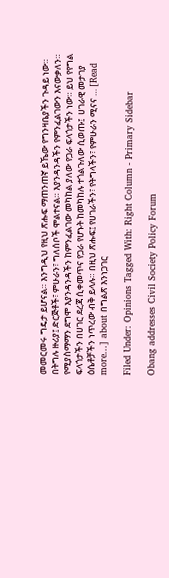መመርመሩ ግዴታ ይሆናል። እንግዲህ የዚህ ጽሑፍ ማጠንጠኛ ይኼው የግንዛቤያችን ጉዳይ ነው። በትግሉ ዙሪያ፤ ድርጅቶች፣ ምሁራን፣ ግለሰቦች ሞልተናል። እያንዳንዳችን የምንፈልገውን እናውቃለን። የሚያስማማን ደግሞ እያንዳንዳችን ከምንፈልገው መካከል ያለው የጋራ ፍላጎታችን ነው። ይህ የየግል ፍላጎታችን በሀገር ደረጃ ሲቀመጥና የጋራ የሆኑት ከመካከሉ ተጎልጉለው ሲወጡ፤  ሀገራዊ መታገያ ዕሴቶቻችን ነጥረው ብቅ ይላሉ። በዚህ ጽሑፍ፤ የሀገራችን፣ የትግላችን፣ የምሁራን ሚናና … [Read more...] about በግልጽ እንነጋገር

Filed Under: Opinions Tagged With: Right Column - Primary Sidebar

Obang addresses Civil Society Policy Forum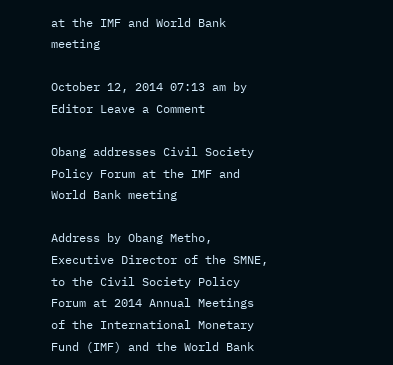at the IMF and World Bank meeting

October 12, 2014 07:13 am by Editor Leave a Comment

Obang addresses Civil Society Policy Forum at the IMF and World Bank meeting

Address by Obang Metho, Executive Director of the SMNE, to the Civil Society Policy Forum at 2014 Annual Meetings of the International Monetary Fund (IMF) and the World Bank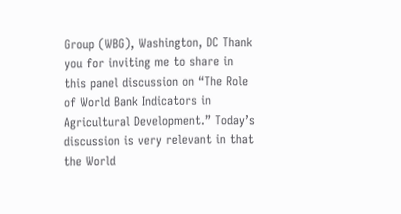Group (WBG), Washington, DC Thank you for inviting me to share in this panel discussion on “The Role of World Bank Indicators in Agricultural Development.” Today’s discussion is very relevant in that the World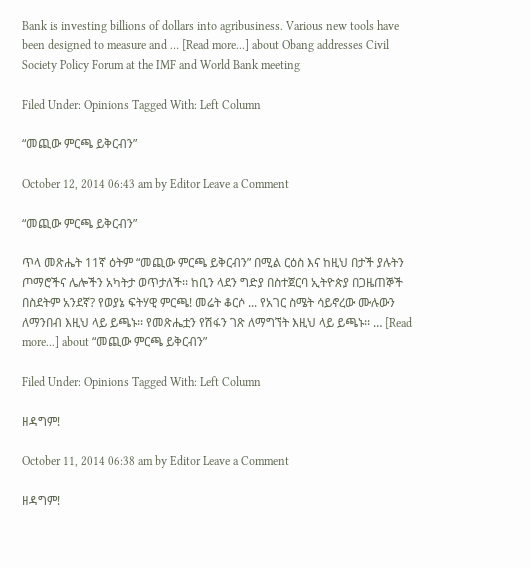Bank is investing billions of dollars into agribusiness. Various new tools have been designed to measure and … [Read more...] about Obang addresses Civil Society Policy Forum at the IMF and World Bank meeting

Filed Under: Opinions Tagged With: Left Column

“መጪው ምርጫ ይቅርብን”

October 12, 2014 06:43 am by Editor Leave a Comment

“መጪው ምርጫ ይቅርብን”

ጥላ መጽሔት 11ኛ ዕትም “መጪው ምርጫ ይቅርብን” በሚል ርዕስ እና ከዚህ በታች ያሉትን ጦማሮችና ሌሎችን አካትታ ወጥታለች፡፡ ከቢን ላደን ግድያ በስተጀርባ ኢትዮጵያ በጋዜጠኞች በስደትም አንደኛ? የወያኔ ፍትሃዊ ምርጫ! መሬት ቆርሶ ... የአገር ስሜት ሳይኖረው ሙሉውን ለማንበብ እዚህ ላይ ይጫኑ፡፡ የመጽሔቷን የሽፋን ገጽ ለማግኘት እዚህ ላይ ይጫኑ፡፡ … [Read more...] about “መጪው ምርጫ ይቅርብን”

Filed Under: Opinions Tagged With: Left Column

ዘዳግም!

October 11, 2014 06:38 am by Editor Leave a Comment

ዘዳግም!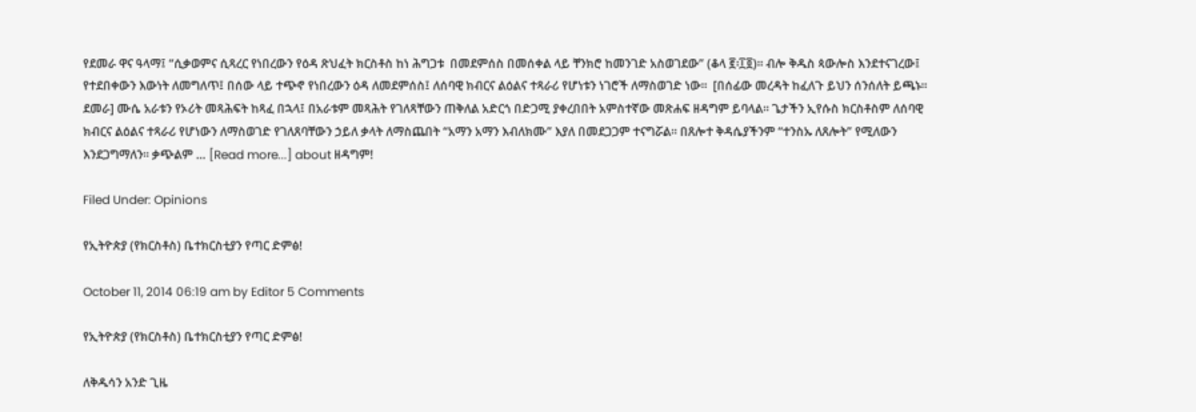የደመራ ዋና ዓላማ፤ “ሲቃወምና ሲጻረር የነበረውን የዕዳ ጽህፈት ክርስቶስ ከነ ሕግጋቱ  በመደምሰስ በመሰቀል ላይ ቸንክሮ ከመንገድ አስወገደው” (ቆላ ፪፡፲፬)። ብሎ ቅዱስ ጳውሎስ እንደተናገረው፤  የተደበቀውን እውነት ለመግለጥ፤ በሰው ላይ ተጭኖ የነበረውን ዕዳ ለመደምሰስ፤ ለሰባዊ ክብርና ልዕልና ተጻራሪ የሆነቱን ነገሮች ለማስወገድ ነው።  [በሰፊው መረዳት ከፈለጉ ይህን ሰንሰለት ይጫኑ።  ደመራ] ሙሴ አራቱን የኦሪት መጻሕፍት ከጻፈ በኋላ፤ በአራቱም መጻሕት የገለጻቸውን ጠቅለል አድርጎ በድጋሚ ያቀረበበት አምስተኛው መጽሐፍ ዘዳግም ይባላል። ጌታችን ኢየሱስ ክርስቶስም ለሰባዊ ክብርና ልዕልና ተጻራሪ የሆነውን ለማስወገድ የገለጸባቸውን ኃይለ ቃላት ለማስጨበት “አማን አማን እብለክሙ” እያለ በመደጋጋም ተናግሯል። በጸሎተ ቅዳሴያችንም “ተንስኡ ለጸሎት” የሚለውን እንደጋግማለን። ቃጭልም … [Read more...] about ዘዳግም!

Filed Under: Opinions

የኢትዮጵያ (የክርስቶስ) ቤተክርስቲያን የጣር ድምፅ!

October 11, 2014 06:19 am by Editor 5 Comments

የኢትዮጵያ (የክርስቶስ) ቤተክርስቲያን የጣር ድምፅ!

ለቅዱሳን አንድ ጊዜ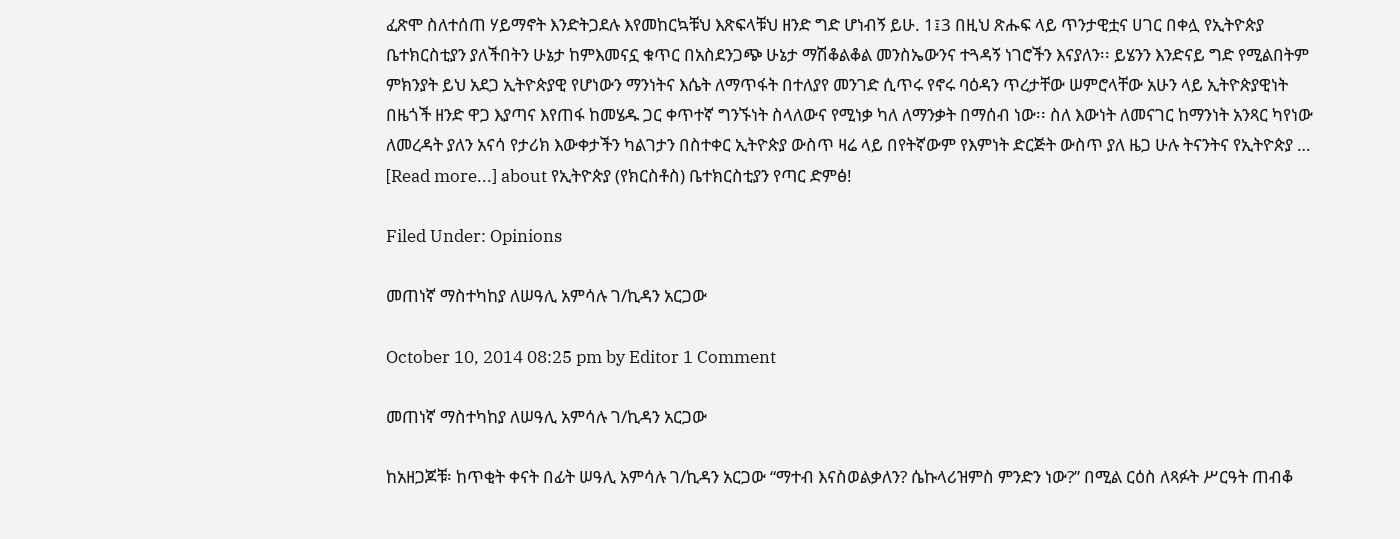ፈጽሞ ስለተሰጠ ሃይማኖት እንድትጋደሉ እየመከርኳቹህ እጽፍላቹህ ዘንድ ግድ ሆነብኝ ይሁ. 1፤3 በዚህ ጽሑፍ ላይ ጥንታዊቷና ሀገር በቀሏ የኢትዮጵያ ቤተክርስቲያን ያለችበትን ሁኔታ ከምእመናኗ ቁጥር በአስደንጋጭ ሁኔታ ማሽቆልቆል መንስኤውንና ተጓዳኝ ነገሮችን እናያለን፡፡ ይሄንን እንድናይ ግድ የሚልበትም ምክንያት ይህ አደጋ ኢትዮጵያዊ የሆነውን ማንነትና እሴት ለማጥፋት በተለያየ መንገድ ሲጥሩ የኖሩ ባዕዳን ጥረታቸው ሠምሮላቸው አሁን ላይ ኢትዮጵያዊነት በዜጎች ዘንድ ዋጋ እያጣና እየጠፋ ከመሄዱ ጋር ቀጥተኛ ግንኙነት ስላለውና የሚነቃ ካለ ለማንቃት በማሰብ ነው፡፡ ስለ እውነት ለመናገር ከማንነት አንጻር ካየነው ለመረዳት ያለን አናሳ የታሪክ እውቀታችን ካልገታን በስተቀር ኢትዮጵያ ውስጥ ዛሬ ላይ በየትኛውም የእምነት ድርጅት ውስጥ ያለ ዜጋ ሁሉ ትናንትና የኢትዮጵያ … [Read more...] about የኢትዮጵያ (የክርስቶስ) ቤተክርስቲያን የጣር ድምፅ!

Filed Under: Opinions

መጠነኛ ማስተካከያ ለሠዓሊ አምሳሉ ገ/ኪዳን አርጋው

October 10, 2014 08:25 pm by Editor 1 Comment

መጠነኛ ማስተካከያ ለሠዓሊ አምሳሉ ገ/ኪዳን አርጋው

ከአዘጋጆቹ፡ ከጥቂት ቀናት በፊት ሠዓሊ አምሳሉ ገ/ኪዳን አርጋው “ማተብ እናስወልቃለን? ሴኩላሪዝምስ ምንድን ነው?” በሚል ርዕስ ለጻፉት ሥርዓት ጠብቆ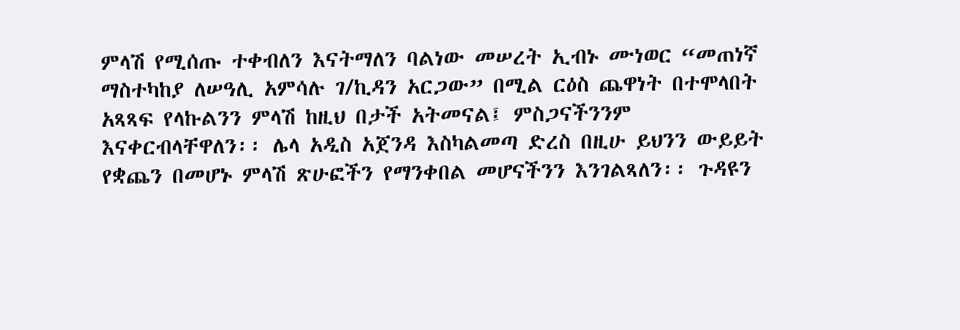ምላሽ የሚሰጡ ተቀብለን እናትማለን ባልነው መሠረት ኢብኑ ሙነወር “መጠነኛ ማስተካከያ ለሠዓሊ አምሳሉ ገ/ኪዳን አርጋው” በሚል ርዕስ ጨዋነት በተሞላበት አጻጻፍ የላኩልንን ምላሽ ከዚህ በታች አትመናል፤ ምስጋናችንንም እናቀርብላቸዋለን፡፡ ሌላ አዲስ አጀንዳ እስካልመጣ ድረስ በዚሁ ይህንን ውይይት የቋጨን በመሆኑ ምላሽ ጽሁፎችን የማንቀበል መሆናችንን እንገልጻለን፡፡ ጉዳዩን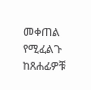መቀጠል የሚፈልጉ ከጸሐፊዎቹ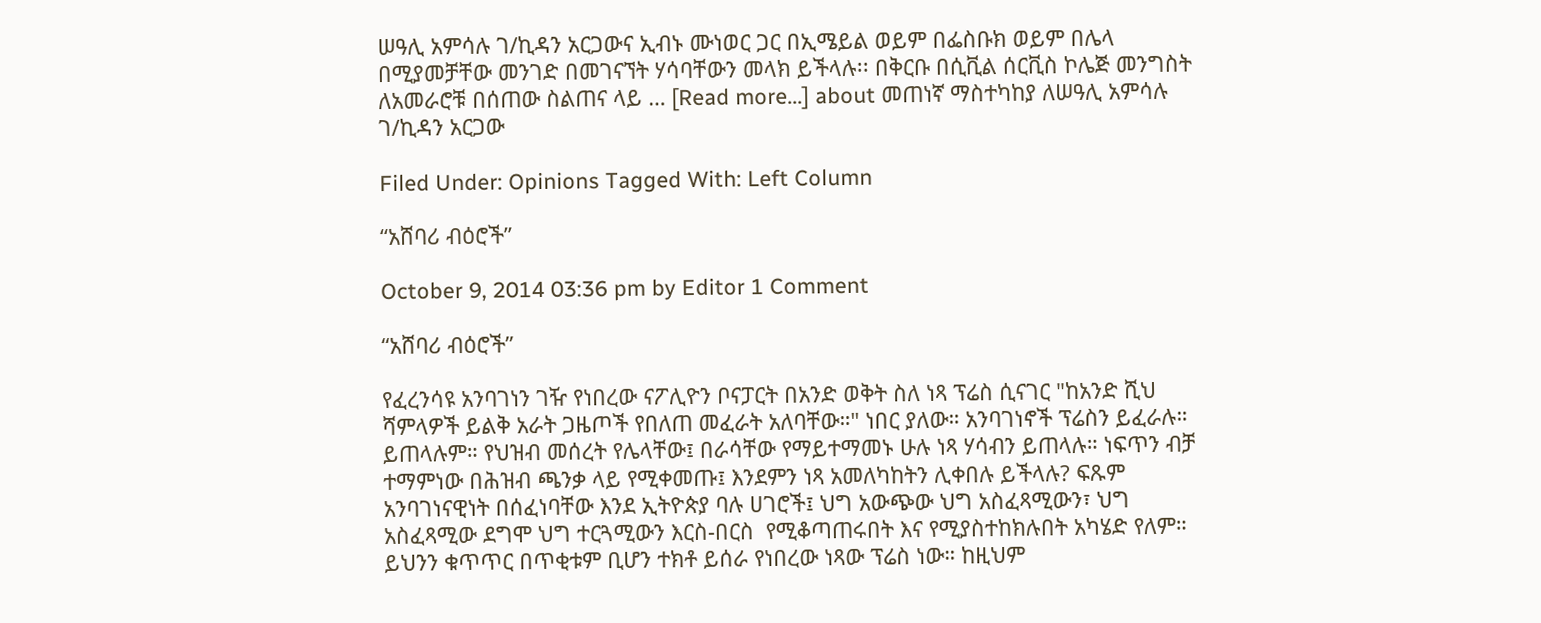ሠዓሊ አምሳሉ ገ/ኪዳን አርጋውና ኢብኑ ሙነወር ጋር በኢሜይል ወይም በፌስቡክ ወይም በሌላ በሚያመቻቸው መንገድ በመገናኘት ሃሳባቸውን መላክ ይችላሉ፡፡ በቅርቡ በሲቪል ሰርቪስ ኮሌጅ መንግስት ለአመራሮቹ በሰጠው ስልጠና ላይ … [Read more...] about መጠነኛ ማስተካከያ ለሠዓሊ አምሳሉ ገ/ኪዳን አርጋው

Filed Under: Opinions Tagged With: Left Column

“አሸባሪ ብዕሮች”

October 9, 2014 03:36 pm by Editor 1 Comment

“አሸባሪ ብዕሮች”

የፈረንሳዩ አንባገነን ገዥ የነበረው ናፖሊዮን ቦናፓርት በአንድ ወቅት ስለ ነጻ ፕሬስ ሲናገር "ከአንድ ሺህ ሻምላዎች ይልቅ አራት ጋዜጦች የበለጠ መፈራት አለባቸው።" ነበር ያለው። አንባገነኖች ፕሬስን ይፈራሉ። ይጠላሉም። የህዝብ መሰረት የሌላቸው፤ በራሳቸው የማይተማመኑ ሁሉ ነጻ ሃሳብን ይጠላሉ። ነፍጥን ብቻ ተማምነው በሕዝብ ጫንቃ ላይ የሚቀመጡ፤ እንደምን ነጻ አመለካከትን ሊቀበሉ ይችላሉ? ፍጹም አንባገነናዊነት በሰፈነባቸው እንደ ኢትዮጵያ ባሉ ሀገሮች፤ ህግ አውጭው ህግ አስፈጻሚውን፣ ህግ አስፈጻሚው ደግሞ ህግ ተርጓሚውን እርስ-በርስ  የሚቆጣጠሩበት እና የሚያስተከክሉበት አካሄድ የለም። ይህንን ቁጥጥር በጥቂቱም ቢሆን ተክቶ ይሰራ የነበረው ነጻው ፕሬስ ነው። ከዚህም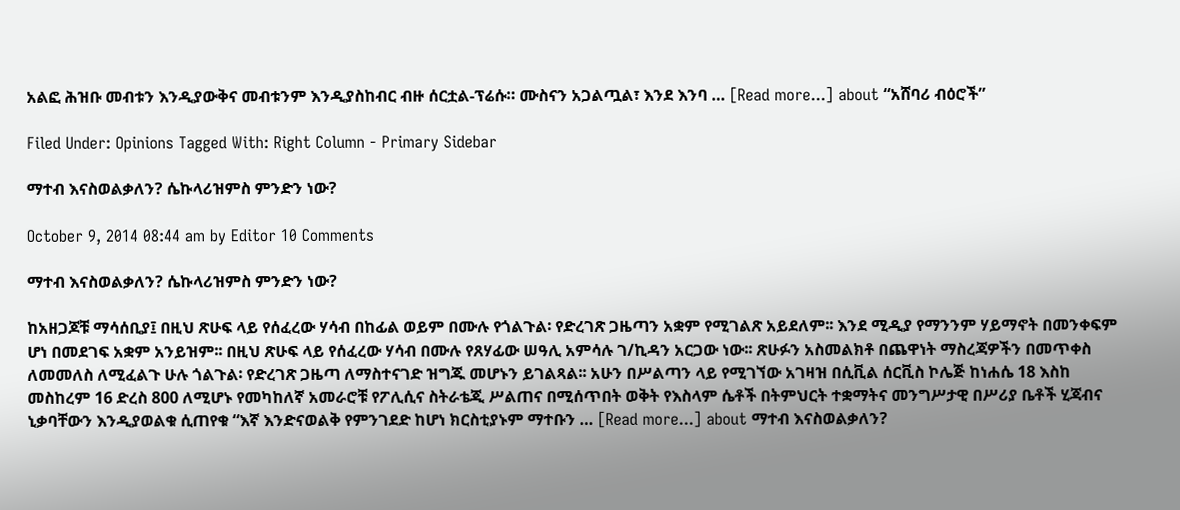አልፎ ሕዝቡ መብቱን እንዲያውቅና መብቱንም እንዲያስከብር ብዙ ሰርቷል-ፕሬሱ። ሙስናን አጋልጧል፣ እንደ እንባ … [Read more...] about “አሸባሪ ብዕሮች”

Filed Under: Opinions Tagged With: Right Column - Primary Sidebar

ማተብ እናስወልቃለን? ሴኩላሪዝምስ ምንድን ነው?

October 9, 2014 08:44 am by Editor 10 Comments

ማተብ እናስወልቃለን? ሴኩላሪዝምስ ምንድን ነው?

ከአዘጋጆቹ ማሳሰቢያ፤ በዚህ ጽሁፍ ላይ የሰፈረው ሃሳብ በከፊል ወይም በሙሉ የጎልጉል፡ የድረገጽ ጋዜጣን አቋም የሚገልጽ አይደለም፡፡ እንደ ሚዲያ የማንንም ሃይማኖት በመንቀፍም ሆነ በመደገፍ አቋም አንይዝም፡፡ በዚህ ጽሁፍ ላይ የሰፈረው ሃሳብ በሙሉ የጸሃፊው ሠዓሊ አምሳሉ ገ/ኪዳን አርጋው ነው፡፡ ጽሁፉን አስመልክቶ በጨዋነት ማስረጃዎችን በመጥቀስ ለመመለስ ለሚፈልጉ ሁሉ ጎልጉል፡ የድረገጽ ጋዜጣ ለማስተናገድ ዝግጁ መሆኑን ይገልጻል፡፡ አሁን በሥልጣን ላይ የሚገኘው አገዛዝ በሲቪል ሰርቪስ ኮሌጅ ከነሐሴ 18 እስከ መስከረም 16 ድረስ 800 ለሚሆኑ የመካከለኛ አመራሮቹ የፖሊሲና ስትራቴጂ ሥልጠና በሚሰጥበት ወቅት የእስላም ሴቶች በትምህርት ተቋማትና መንግሥታዊ በሥሪያ ቤቶች ሂጃብና ኒቃባቸውን እንዲያወልቁ ሲጠየቁ “እኛ እንድናወልቅ የምንገደድ ከሆነ ክርስቲያኑም ማተቡን … [Read more...] about ማተብ እናስወልቃለን?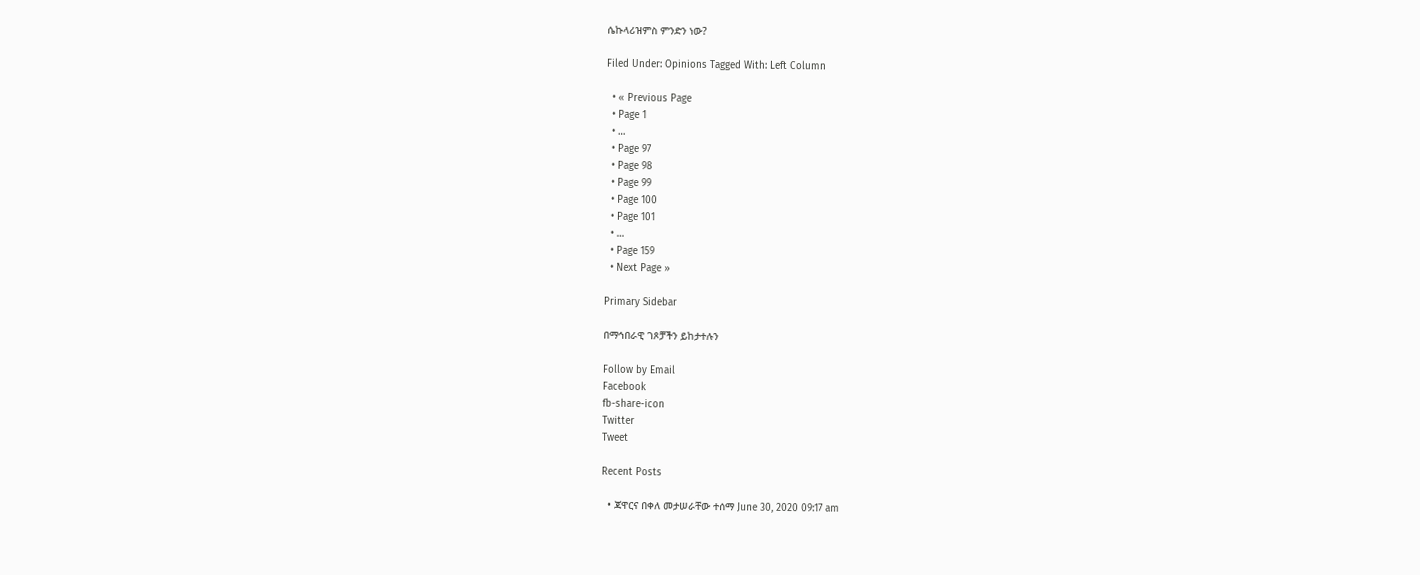ሴኩላሪዝምስ ምንድን ነው?

Filed Under: Opinions Tagged With: Left Column

  • « Previous Page
  • Page 1
  • …
  • Page 97
  • Page 98
  • Page 99
  • Page 100
  • Page 101
  • …
  • Page 159
  • Next Page »

Primary Sidebar

በማኅበራዊ ገጾቻችን ይከታተሉን

Follow by Email
Facebook
fb-share-icon
Twitter
Tweet

Recent Posts

  • ጃዋርና በቀለ መታሠራቸው ተሰማ June 30, 2020 09:17 am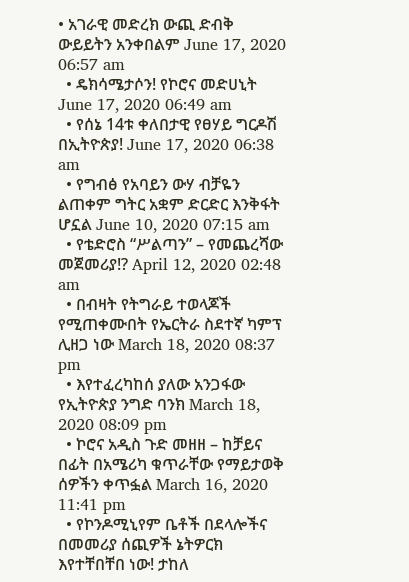• አገራዊ መድረክ ውጪ ድብቅ ውይይትን አንቀበልም June 17, 2020 06:57 am
  • ዴክሳሜታሶን! የኮሮና መድሀኒት June 17, 2020 06:49 am
  • የሰኔ 14ቱ ቀለበታዊ የፀሃይ ግርዶሽ በኢትዮጵያ! June 17, 2020 06:38 am
  • የግብፅ የአባይን ውሃ ብቻዬን ልጠቀም ግትር አቋም ድርድር እንቅፋት ሆኗል June 10, 2020 07:15 am
  • የቴድሮስ “ሥልጣን” – የመጨረሻው መጀመሪያ!? April 12, 2020 02:48 am
  • በብዛት የትግራይ ተወላጆች የሚጠቀሙበት የኤርትራ ስደተኛ ካምፕ ሊዘጋ ነው March 18, 2020 08:37 pm
  • እየተፈረካከሰ ያለው አንጋፋው የኢትዮጵያ ንግድ ባንክ March 18, 2020 08:09 pm
  • ኮሮና አዲስ ጉድ መዘዘ – ከቻይና በፊት በአሜሪካ ቁጥራቸው የማይታወቅ ሰዎችን ቀጥፏል March 16, 2020 11:41 pm
  • የኮንዶሚኒየም ቤቶች በደላሎችና በመመሪያ ሰጪዎች ኔትዎርክ እየተቸበቸበ ነው! ታከለ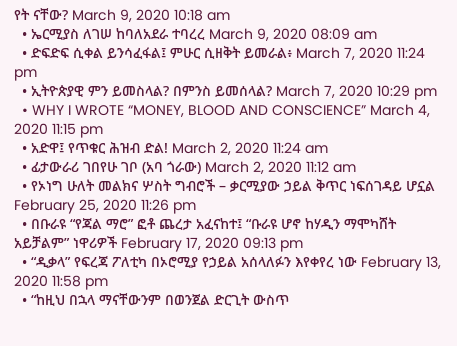የት ናቸው? March 9, 2020 10:18 am
  • ኤርሚያስ ለገሠ ከባለአደራ ተባረረ March 9, 2020 08:09 am
  • ድፍድፍ ሲቀል ይንሳፈፋል፤ ምሁር ሲዘቅት ይመራል፥ March 7, 2020 11:24 pm
  • ኢትዮጵያዊ ምን ይመስላል? በምንስ ይመሰላል? March 7, 2020 10:29 pm
  • WHY I WROTE “MONEY, BLOOD AND CONSCIENCE” March 4, 2020 11:15 pm
  • አድዋ፤ የጥቁር ሕዝብ ድል! March 2, 2020 11:24 am
  • ፊታውራሪ ገበየሁ ገቦ (አባ ጎራው) March 2, 2020 11:12 am
  • የኦነግ ሁለት መልክና ሦስት ግብሮች – ቃርሚያው ኃይል ቅጥር ነፍሰገዳይ ሆኗል February 25, 2020 11:26 pm
  • በቡራዩ “የጃል ማሮ” ፎቶ ጨረታ አፈናከተ፤ “ቡራዩ ሆኖ ከሃዲን ማሞካሸት አይቻልም” ነዋሪዎች February 17, 2020 09:13 pm
  • “ዲቃላ” የፍረጃ ፖለቲካ በኦሮሚያ የኃይል አሰላለፉን እየቀየረ ነው February 13, 2020 11:58 pm
  • “ከዚህ በኋላ ማናቸውንም በወንጀል ድርጊት ውስጥ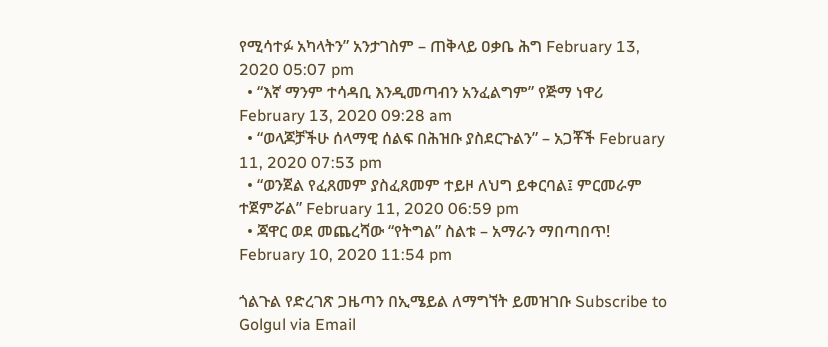የሚሳተፉ አካላትን” አንታገስም – ጠቅላይ ዐቃቤ ሕግ February 13, 2020 05:07 pm
  • “እኛ ማንም ተሳዳቢ እንዲመጣብን አንፈልግም” የጅማ ነዋሪ February 13, 2020 09:28 am
  • “ወላጆቻችሁ ሰላማዊ ሰልፍ በሕዝቡ ያስደርጉልን” – አጋቾች February 11, 2020 07:53 pm
  • “ወንጀል የፈጸመም ያስፈጸመም ተይዞ ለህግ ይቀርባል፤ ምርመራም ተጀምሯል” February 11, 2020 06:59 pm
  • ጃዋር ወደ መጨረሻው “የትግል” ስልቱ – አማራን ማበጣበጥ! February 10, 2020 11:54 pm

ጎልጉል የድረገጽ ጋዜጣን በኢሜይል ለማግኘት ይመዝገቡ Subscribe to Golgul via Email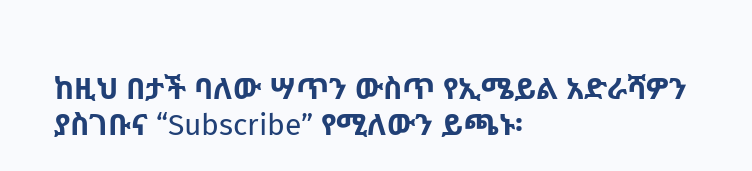ከዚህ በታች ባለው ሣጥን ውስጥ የኢሜይል አድራሻዎን ያስገቡና “Subscribe” የሚለውን ይጫኑ፡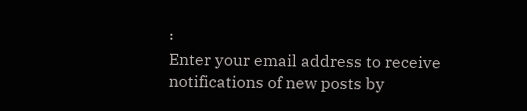፡
Enter your email address to receive notifications of new posts by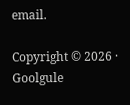email.

Copyright © 2026 · Goolgule